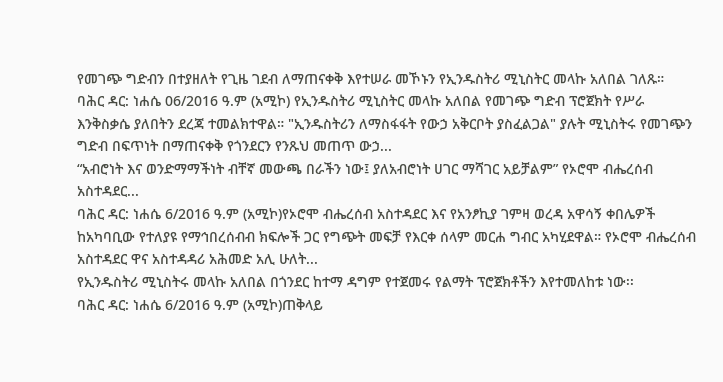የመገጭ ግድብን በተያዘለት የጊዜ ገደብ ለማጠናቀቅ እየተሠራ መኾኑን የኢንዱስትሪ ሚኒስትር መላኩ አለበል ገለጹ።
ባሕር ዳር: ነሐሴ 06/2016 ዓ.ም (አሚኮ) የኢንዱስትሪ ሚኒስትር መላኩ አለበል የመገጭ ግድብ ፕሮጀክት የሥራ እንቅስቃሴ ያለበትን ደረጃ ተመልክተዋል። "ኢንዱስትሪን ለማስፋፋት የውኃ አቅርቦት ያስፈልጋል" ያሉት ሚኒስትሩ የመገጭን ግድብ በፍጥነት በማጠናቀቅ የጎንደርን የንጹህ መጠጥ ውኃ...
“አብሮነት እና ወንድማማችነት ብቸኛ መውጫ በራችን ነው፤ ያለአብሮነት ሀገር ማሻገር አይቻልም” የኦሮሞ ብሔረሰብ አስተዳደር...
ባሕር ዳር: ነሐሴ 6/2016 ዓ.ም (አሚኮ)የኦሮሞ ብሔረሰብ አስተዳደር እና የአንፆኪያ ገምዛ ወረዳ አዋሳኝ ቀበሌዎች ከአካባቢው የተለያዩ የማኅበረሰብብ ክፍሎች ጋር የግጭት መፍቻ የእርቀ ሰላም መርሐ ግብር አካሂደዋል። የኦሮሞ ብሔረሰብ አስተዳደር ዋና አስተዳዳሪ አሕመድ አሊ ሁለት...
የኢንዱስትሪ ሚኒስትሩ መላኩ አለበል በጎንደር ከተማ ዳግም የተጀመሩ የልማት ፕሮጀክቶችን እየተመለከቱ ነው፡፡
ባሕር ዳር: ነሐሴ 6/2016 ዓ.ም (አሚኮ)ጠቅላይ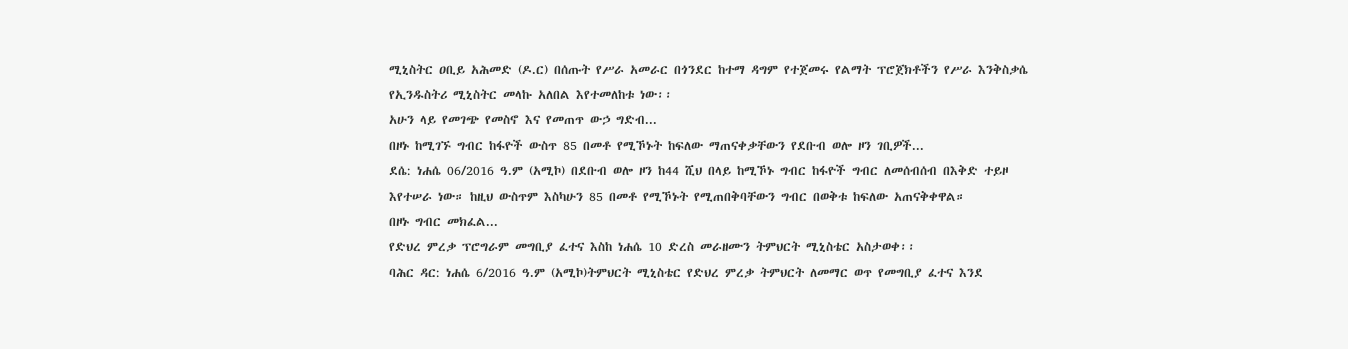ሚኒስትር ዐቢይ አሕመድ (ዶ.ር) በሰጡት የሥራ አመራር በጎንደር ከተማ ዳግም የተጀመሩ የልማት ፕሮጀክቶችን የሥራ እንቅስቃሴ የኢንዱስትሪ ሚኒስትር መላኩ አለበል እየተመለከቱ ነው፡፡
አሁን ላይ የመገጭ የመስኖ እና የመጠጥ ውኃ ግድብ...
በዞኑ ከሚገኙ ግብር ከፋዮች ውስጥ 85 በመቶ የሚኾኑት ከፍለው ማጠናቀቃቸውን የደቡብ ወሎ ዞን ገቢዎች...
ደሴ: ነሐሴ 06/2016 ዓ.ም (አሚኮ) በደቡብ ወሎ ዞን ከ44 ሺህ በላይ ከሚኾኑ ግብር ከፋዮች ግብር ለመሰብሰብ በእቅድ ተይዞ እየተሠራ ነው። ከዚህ ውስጥም እስካሁን 85 በመቶ የሚኾኑት የሚጠበቅባቸውን ግብር በወቅቱ ከፍለው አጠናቅቀዋል።
በዞኑ ግብር መክፈል...
የድህረ ምረቃ ፕሮግራም መግቢያ ፈተና እስከ ነሐሴ 10 ድረስ መራዘሙን ትምህርት ሚኒስቴር አስታወቀ፡፡
ባሕር ዳር: ነሐሴ 6/2016 ዓ.ም (አሚኮ)ትምህርት ሚኒስቴር የድህረ ምረቃ ትምህርት ለመማር ወጥ የመግቢያ ፈተና እንደ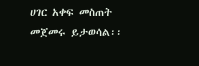ሀገር አቀፍ መስጠት መጀመሩ ይታወሳል፡፡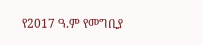የ2017 ዓ.ም የመግቢያ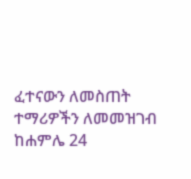ፈተናውን ለመስጠት ተማሪዎችን ለመመዝገብ ከሐምሌ 24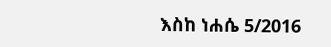እስከ ነሐሴ 5/2016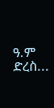ዓ.ም ድረስ...